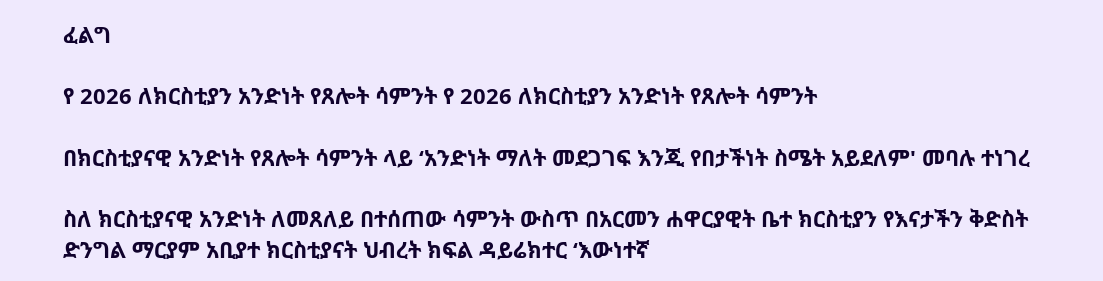ፈልግ

የ 2026 ለክርስቲያን አንድነት የጸሎት ሳምንት የ 2026 ለክርስቲያን አንድነት የጸሎት ሳምንት

በክርስቲያናዊ አንድነት የጸሎት ሳምንት ላይ ‘አንድነት ማለት መደጋገፍ እንጂ የበታችነት ስሜት አይደለም' መባሉ ተነገረ

ስለ ክርስቲያናዊ አንድነት ለመጸለይ በተሰጠው ሳምንት ውስጥ በአርመን ሐዋርያዊት ቤተ ክርስቲያን የእናታችን ቅድስት ድንግል ማርያም አቢያተ ክርስቲያናት ህብረት ክፍል ዳይሬክተር ‘እውነተኛ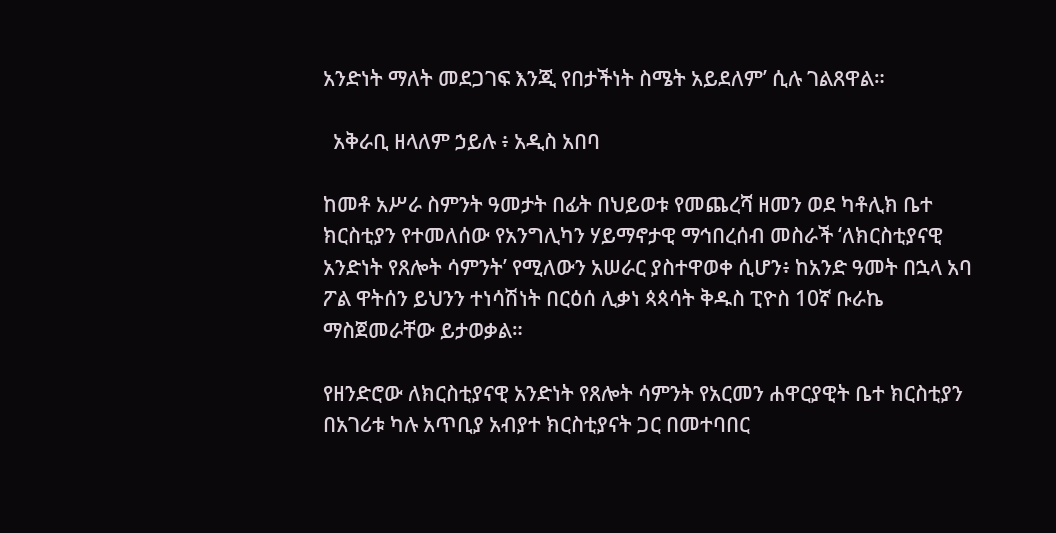አንድነት ማለት መደጋገፍ እንጂ የበታችነት ስሜት አይደለም’ ሲሉ ገልጸዋል።

  አቅራቢ ዘላለም ኃይሉ ፥ አዲስ አበባ

ከመቶ አሥራ ስምንት ዓመታት በፊት በህይወቱ የመጨረሻ ዘመን ወደ ካቶሊክ ቤተ ክርስቲያን የተመለሰው የአንግሊካን ሃይማኖታዊ ማኅበረሰብ መስራች ‘ለክርስቲያናዊ አንድነት የጸሎት ሳምንት’ የሚለውን አሠራር ያስተዋወቀ ሲሆን፥ ከአንድ ዓመት በኋላ አባ ፖል ዋትሰን ይህንን ተነሳሽነት በርዕሰ ሊቃነ ጳጳሳት ቅዱስ ፒዮስ 10ኛ ቡራኬ ማስጀመራቸው ይታወቃል።

የዘንድሮው ለክርስቲያናዊ አንድነት የጸሎት ሳምንት የአርመን ሐዋርያዊት ቤተ ክርስቲያን በአገሪቱ ካሉ አጥቢያ አብያተ ክርስቲያናት ጋር በመተባበር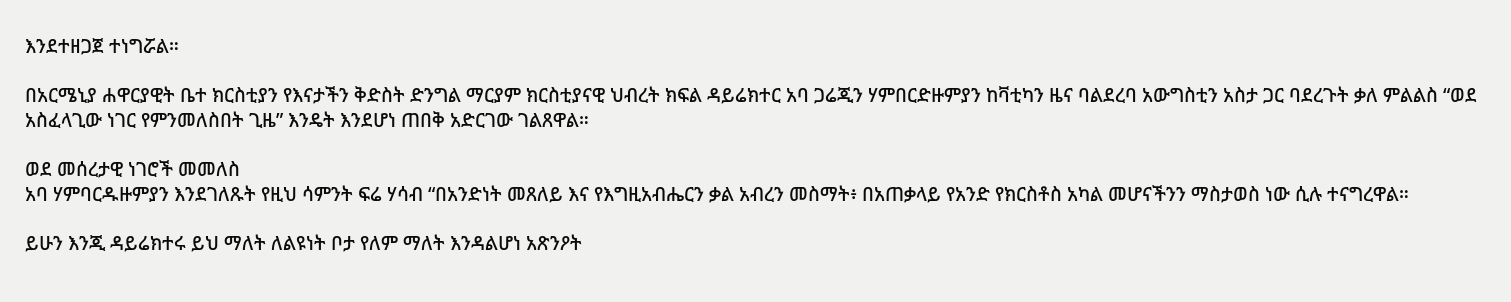እንደተዘጋጀ ተነግሯል።

በአርሜኒያ ሐዋርያዊት ቤተ ክርስቲያን የእናታችን ቅድስት ድንግል ማርያም ክርስቲያናዊ ህብረት ክፍል ዳይሬክተር አባ ጋሬጂን ሃምበርድዙምያን ከቫቲካን ዜና ባልደረባ አውግስቲን አስታ ጋር ባደረጉት ቃለ ምልልስ “ወደ አስፈላጊው ነገር የምንመለስበት ጊዜ” እንዴት እንደሆነ ጠበቅ አድርገው ገልጸዋል።

ወደ መሰረታዊ ነገሮች መመለስ
አባ ሃምባርዱዙምያን እንደገለጹት የዚህ ሳምንት ፍሬ ሃሳብ “በአንድነት መጸለይ እና የእግዚአብሔርን ቃል አብረን መስማት፥ በአጠቃላይ የአንድ የክርስቶስ አካል መሆናችንን ማስታወስ ነው ሲሉ ተናግረዋል።

ይሁን እንጂ ዳይሬክተሩ ይህ ማለት ለልዩነት ቦታ የለም ማለት እንዳልሆነ አጽንዖት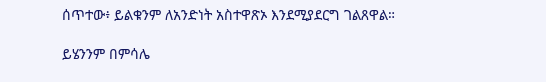ሰጥተው፥ ይልቁንም ለአንድነት አስተዋጽኦ እንደሚያደርግ ገልጸዋል።

ይሄንንም በምሳሌ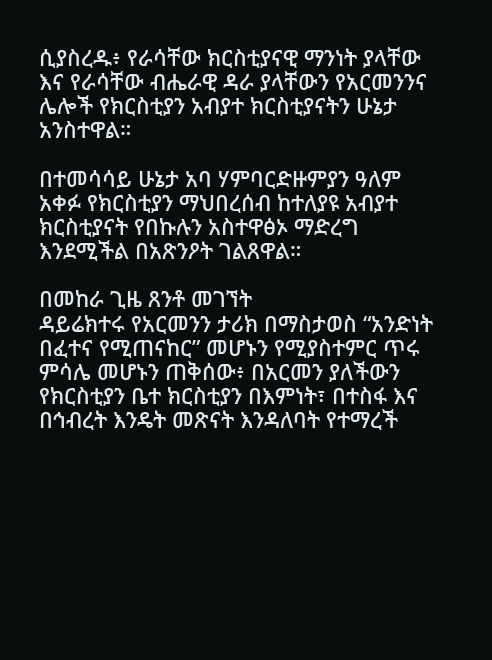ሲያስረዱ፥ የራሳቸው ክርስቲያናዊ ማንነት ያላቸው እና የራሳቸው ብሔራዊ ዳራ ያላቸውን የአርመንንና ሌሎች የክርስቲያን አብያተ ክርስቲያናትን ሁኔታ አንስተዋል።

በተመሳሳይ ሁኔታ አባ ሃምባርድዙምያን ዓለም አቀፉ የክርስቲያን ማህበረሰብ ከተለያዩ አብያተ ክርስቲያናት የበኩሉን አስተዋፅኦ ማድረግ እንደሚችል በአጽንዖት ገልጸዋል።

በመከራ ጊዜ ጸንቶ መገኘት
ዳይሬክተሩ የአርመንን ታሪክ በማስታወስ “አንድነት በፈተና የሚጠናከር” መሆኑን የሚያስተምር ጥሩ ምሳሌ መሆኑን ጠቅሰው፥ በአርመን ያለችውን የክርስቲያን ቤተ ክርስቲያን በእምነት፣ በተስፋ እና በኅብረት እንዴት መጽናት እንዳለባት የተማረች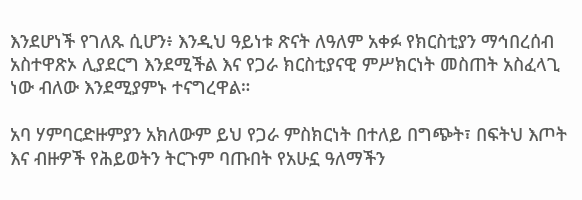እንደሆነች የገለጹ ሲሆን፥ እንዲህ ዓይነቱ ጽናት ለዓለም አቀፉ የክርስቲያን ማኅበረሰብ አስተዋጽኦ ሊያደርግ እንደሚችል እና የጋራ ክርስቲያናዊ ምሥክርነት መስጠት አስፈላጊ ነው ብለው እንደሚያምኑ ተናግረዋል።

አባ ሃምባርድዙምያን አክለውም ይህ የጋራ ምስክርነት በተለይ በግጭት፣ በፍትህ እጦት እና ብዙዎች የሕይወትን ትርጉም ባጡበት የአሁኗ ዓለማችን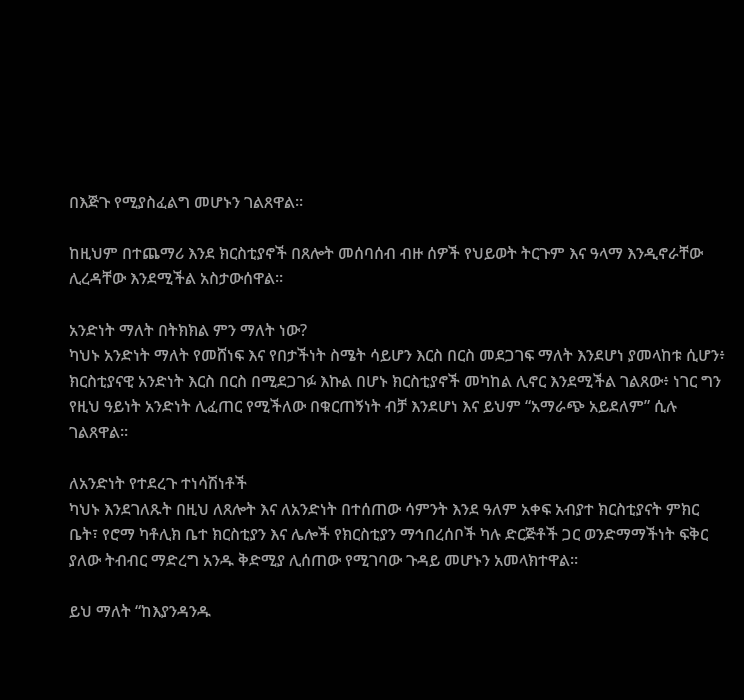በእጅጉ የሚያስፈልግ መሆኑን ገልጸዋል።

ከዚህም በተጨማሪ እንደ ክርስቲያኖች በጸሎት መሰባሰብ ብዙ ሰዎች የህይወት ትርጉም እና ዓላማ እንዲኖራቸው ሊረዳቸው እንደሚችል አስታውሰዋል።

አንድነት ማለት በትክክል ምን ማለት ነው?
ካህኑ አንድነት ማለት የመሸነፍ እና የበታችነት ስሜት ሳይሆን እርስ በርስ መደጋገፍ ማለት እንደሆነ ያመላከቱ ሲሆን፥ ክርስቲያናዊ አንድነት እርስ በርስ በሚደጋገፉ እኩል በሆኑ ክርስቲያኖች መካከል ሊኖር እንደሚችል ገልጸው፥ ነገር ግን የዚህ ዓይነት አንድነት ሊፈጠር የሚችለው በቁርጠኝነት ብቻ እንደሆነ እና ይህም “አማራጭ አይደለም” ሲሉ ገልጸዋል።

ለአንድነት የተደረጉ ተነሳሽነቶች
ካህኑ እንደገለጹት በዚህ ለጸሎት እና ለአንድነት በተሰጠው ሳምንት እንደ ዓለም አቀፍ አብያተ ክርስቲያናት ምክር ቤት፣ የሮማ ካቶሊክ ቤተ ክርስቲያን እና ሌሎች የክርስቲያን ማኅበረሰቦች ካሉ ድርጅቶች ጋር ወንድማማችነት ፍቅር ያለው ትብብር ማድረግ አንዱ ቅድሚያ ሊሰጠው የሚገባው ጉዳይ መሆኑን አመላክተዋል።

ይህ ማለት “ከእያንዳንዱ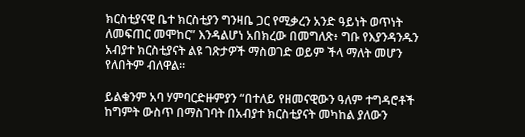ክርስቲያናዊ ቤተ ክርስቲያን ግንዛቤ ጋር የሚቃረን አንድ ዓይነት ወጥነት ለመፍጠር መሞከር” እንዳልሆነ አበክረው በመግለጽ፥ ግቡ የእያንዳንዱን አብያተ ክርስቲያናት ልዩ ገጽታዎች ማስወገድ ወይም ችላ ማለት መሆን የለበትም ብለዋል።

ይልቁንም አባ ሃምባርድዙምያን “በተለይ የዘመናዊውን ዓለም ተግዳሮቶች ከግምት ውስጥ በማስገባት በአብያተ ክርስቲያናት መካከል ያለውን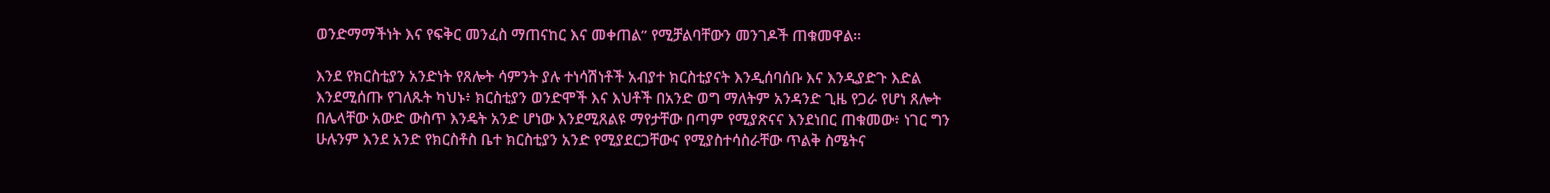ወንድማማችነት እና የፍቅር መንፈስ ማጠናከር እና መቀጠል” የሚቻልባቸውን መንገዶች ጠቁመዋል።

እንደ የክርስቲያን አንድነት የጸሎት ሳምንት ያሉ ተነሳሽነቶች አብያተ ክርስቲያናት እንዲሰባሰቡ እና እንዲያድጉ እድል እንደሚሰጡ የገለጹት ካህኑ፥ ክርስቲያን ወንድሞች እና እህቶች በአንድ ወግ ማለትም አንዳንድ ጊዜ የጋራ የሆነ ጸሎት በሌላቸው አውድ ውስጥ እንዴት አንድ ሆነው እንደሚጸልዩ ማየታቸው በጣም የሚያጽናና እንደነበር ጠቁመው፥ ነገር ግን ሁሉንም እንደ አንድ የክርስቶስ ቤተ ክርስቲያን አንድ የሚያደርጋቸውና የሚያስተሳስራቸው ጥልቅ ስሜትና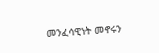መንፈሳዊነት መኖሩን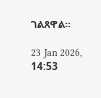ገልጸዋል።

23 Jan 2026, 14:53